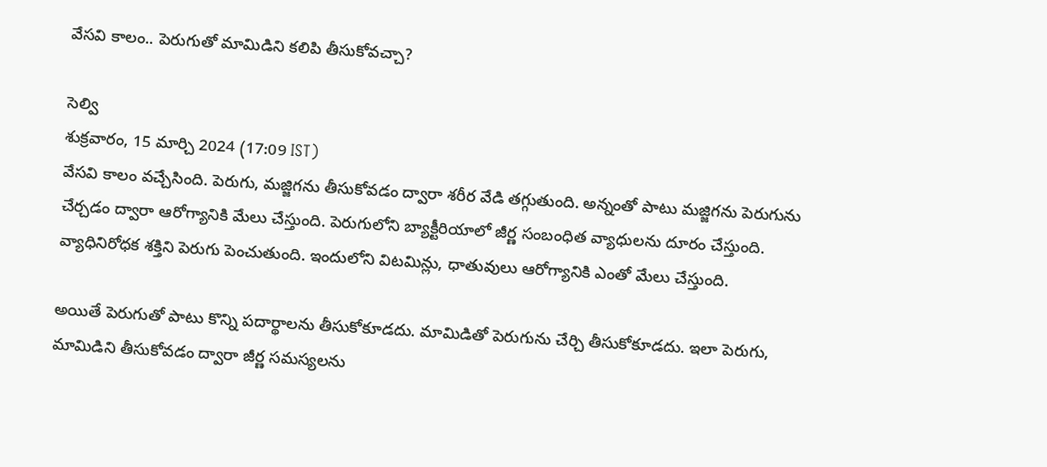వేసవి కాలం.. పెరుగుతో మామిడిని కలిపి తీసుకోవచ్చా?

సెల్వి
శుక్రవారం, 15 మార్చి 2024 (17:09 IST)
వేసవి కాలం వచ్చేసింది. పెరుగు, మజ్జిగను తీసుకోవడం ద్వారా శరీర వేడి తగ్గుతుంది. అన్నంతో పాటు మజ్జిగను పెరుగును చేర్చడం ద్వారా ఆరోగ్యానికి మేలు చేస్తుంది. పెరుగులోని బ్యాక్టీరియాలో జీర్ణ సంబంధిత వ్యాధులను దూరం చేస్తుంది. వ్యాధినిరోధక శక్తిని పెరుగు పెంచుతుంది. ఇందులోని విటమిన్లు, ధాతువులు ఆరోగ్యానికి ఎంతో మేలు చేస్తుంది.

అయితే పెరుగుతో పాటు కొన్ని పదార్థాలను తీసుకోకూడదు. మామిడితో పెరుగును చేర్చి తీసుకోకూడదు. ఇలా పెరుగు, మామిడిని తీసుకోవడం ద్వారా జీర్ణ సమస్యలను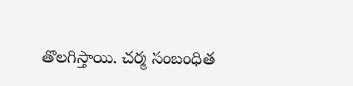తొలగిస్తాయి. చర్మ సంబంధిత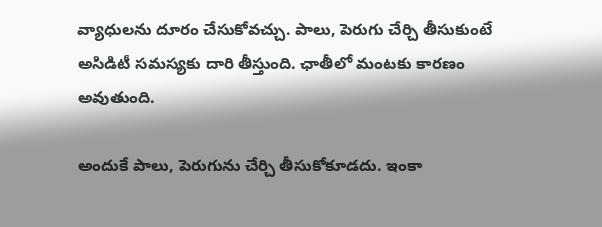వ్యాధులను దూరం చేసుకోవచ్చు. పాలు, పెరుగు చేర్చి తీసుకుంటే అసిడిటీ సమస్యకు దారి తీస్తుంది. ఛాతీలో మంటకు కారణం అవుతుంది.

అందుకే పాలు, పెరుగును చేర్చి తీసుకోకూడదు. ఇంకా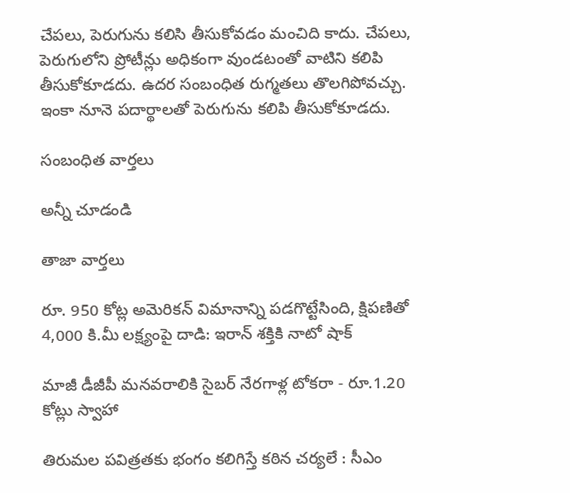చేపలు, పెరుగును కలిసి తీసుకోవడం మంచిది కాదు. చేపలు, పెరుగులోని ప్రోటీన్లు అధికంగా వుండటంతో వాటిని కలిపి తీసుకోకూడదు. ఉదర సంబంధిత రుగ్మతలు తొలగిపోవచ్చు. ఇంకా నూనె పదార్థాలతో పెరుగును కలిపి తీసుకోకూడదు.

సంబంధిత వార్తలు

అన్నీ చూడండి

తాజా వార్తలు

రూ. 950 కోట్ల అమెరికన్ విమానాన్ని పడగొట్టేసింది, క్షిపణితో 4,000 కి.మీ లక్ష్యంపై దాడి: ఇరాన్ శక్తికి నాటో షాక్

మాజీ డీజీపీ మనవరాలికి సైబర్ నేరగాళ్ల టోకరా - రూ.1.20 కోట్లు స్వాహా

తిరుమల పవిత్రతకు భంగం కలిగిస్తే కఠిన చర్యలే : సీఎం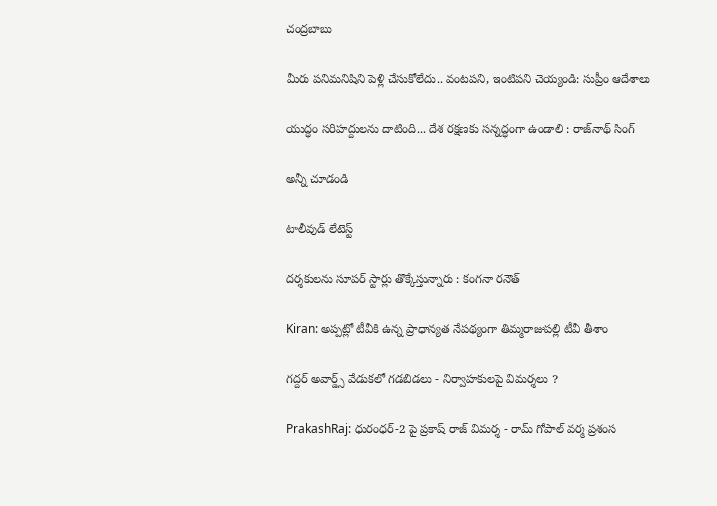చంద్రబాబు

మీరు పనిమనిషిని పెళ్లి చేసుకోలేదు.. వంటపని, ఇంటిపని చెయ్యండి: సుప్రీం ఆదేశాలు

యుద్ధం సరిహద్దులను దాటింది... దేశ రక్షణకు సన్నద్ధంగా ఉండాలి : రాజ్‌నాథ్ సింగ్

అన్నీ చూడండి

టాలీవుడ్ లేటెస్ట్

దర్శకులను సూపర్ స్టార్లు తొక్కేస్తున్నారు : కంగనా రనౌత్

Kiran: అప్పట్లో టీవీకి ఉన్న ప్రాధాన్యత నేపథ్యంగా తిమ్మరాజుపల్లి టీవీ తీశాం

గద్దర్ అవార్డ్స్ వేడుకలో గడబిడలు - నిర్వాహకులపై విమర్శలు ?

PrakashRaj: ధురంధర్-2 పై ప్రకాష్ రాజ్ విమర్శ - రామ్ గోపాల్ వర్మ ప్రశంస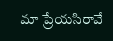మా ప్రేయసిరావే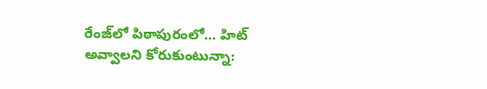రేంజ్‌లో పిఠాపురంలో... హిట్ అవ్వాలని కోరుకుంటున్నా: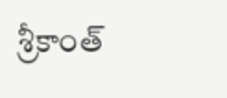శ్రీకాంత్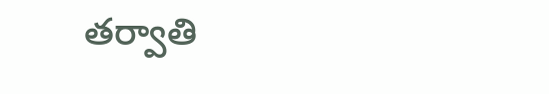తర్వాతి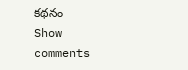కథనం
Show comments